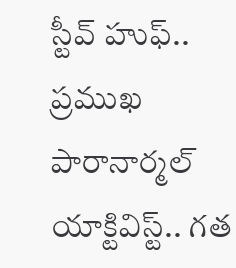స్టీవ్ హుఫ్.. ప్రముఖ పారానార్మల్ యాక్టివిస్ట్.. గత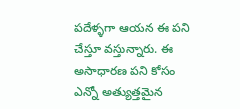పదేళ్ళగా ఆయన ఈ పని చేస్తూ వస్తున్నారు. ఈ అసాధారణ పని కోసం ఎన్నో అత్యుత్తమైన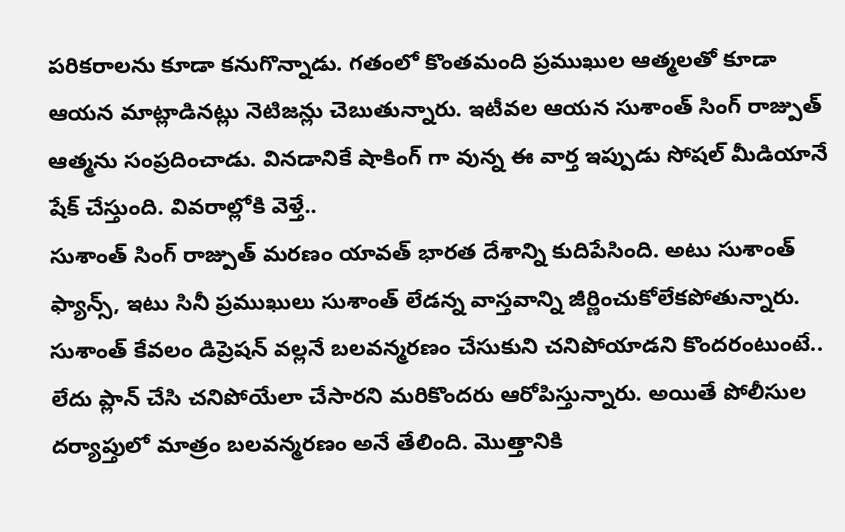పరికరాలను కూడా కనుగొన్నాడు. గతంలో కొంతమంది ప్రముఖుల ఆత్మలతో కూడా ఆయన మాట్లాడినట్లు నెటిజన్లు చెబుతున్నారు. ఇటీవల ఆయన సుశాంత్ సింగ్ రాజ్పుత్ ఆత్మను సంప్రదించాడు. వినడానికే షాకింగ్ గా వున్న ఈ వార్త ఇప్పుడు సోషల్ మీడియానే షేక్ చేస్తుంది. వివరాల్లోకి వెళ్తే..
సుశాంత్ సింగ్ రాజ్పుత్ మరణం యావత్ భారత దేశాన్ని కుదిపేసింది. అటు సుశాంత్ ఫ్యాన్స్, ఇటు సినీ ప్రముఖులు సుశాంత్ లేడన్న వాస్తవాన్ని జీర్ణించుకోలేకపోతున్నారు. సుశాంత్ కేవలం డిప్రెషన్ వల్లనే బలవన్మరణం చేసుకుని చనిపోయాడని కొందరంటుంటే.. లేదు ప్లాన్ చేసి చనిపోయేలా చేసారని మరికొందరు ఆరోపిస్తున్నారు. అయితే పోలీసుల దర్యాప్తులో మాత్రం బలవన్మరణం అనే తేలింది. మొత్తానికి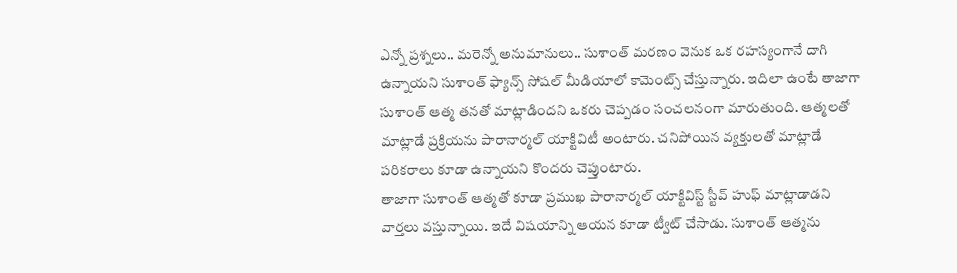ఎన్నో ప్రశ్నలు.. మరెన్నో అనుమానులు.. సుశాంత్ మరణం వెనుక ఒక రహస్యంగానే దాగి ఉన్నాయని సుశాంత్ ఫ్యాన్స్ సోషల్ మీడియాలో కామెంట్స్ చేస్తున్నారు. ఇదిలా ఉంటే తాజాగా సుశాంత్ ఆత్మ తనతో మాట్లాడిందని ఒకరు చెప్పడం సంచలనంగా మారుతుంది. ఆత్మలతో మాట్లాడే ప్రక్రియను పారానార్మల్ యాక్టివిటీ అంటారు. చనిపోయిన వ్యక్తులతో మాట్లాడే పరికరాలు కూడా ఉన్నాయని కొందరు చెప్తుంటారు.
తాజాగా సుశాంత్ ఆత్మతో కూడా ప్రముఖ పారానార్మల్ యాక్టివిస్ట్ స్టీవ్ హుఫ్ మాట్లాడాడని వార్తలు వస్తున్నాయి. ఇదే విషయాన్ని ఆయన కూడా ట్వీట్ చేసాడు. సుశాంత్ ఆత్మను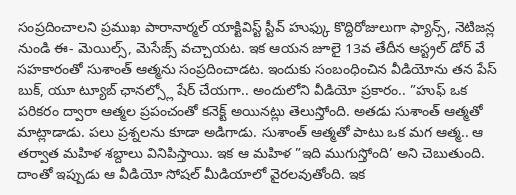సంప్రదించాలని ప్రముఖ పారానార్మల్ యాక్టివిస్ట్ స్టీవ్ హుఫ్కు కొద్దిరోజులుగా ఫ్యాన్స్, నెటిజన్ల నుండి ఈ- మెయిల్స్, మెసేజ్స్ వచ్చాయట. ఇక ఆయన జూలై 13వ తేదీన ఆస్ట్రల్ డోర్ వే సహకారంతో సుశాంత్ ఆత్మను సంప్రదించాడట. ఇందుకు సంబంధించిన వీడియోను తన పేస్ బుక్, యూ ట్యూబ్ ఛానల్స్లో షేర్ చేయగా.. అందులోని వీడియో ప్రకారం.. ”హుఫ్ ఒక పరికరం ద్వారా ఆత్మల ప్రపంచంతో కనెక్ట్ అయినట్లు తెలుస్తోంది. అతడు సుశాంత్ ఆత్మతో మాట్లాడాడు. పలు ప్రశ్నలను కూడా అడిగాడు. సుశాంత్ ఆత్మతో పాటు ఒక మగ ఆత్మ.. ఆ తర్వాత మహిళ శబ్దాలు వినిపిస్తాయి. ఇక ఆ మహిళ ”ఇది ముగుస్తోంది’ అని చెబుతుంది. దాంతో ఇప్పుడు ఆ వీడియో సోషల్ మీడియాలో వైరలవుతోంది. ఇక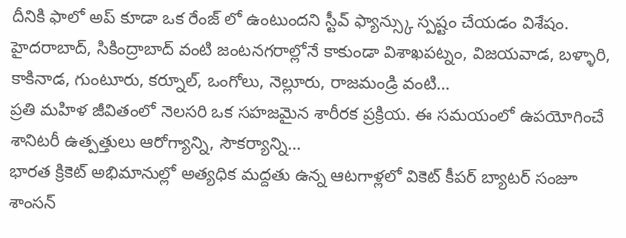దీనికి ఫాలో అప్ కూడా ఒక రేంజ్ లో ఉంటుందని స్టీవ్ ఫ్యాన్స్కు స్పష్టం చేయడం విశేషం.
హైదరాబాద్, సికింద్రాబాద్ వంటి జంటనగరాల్లోనే కాకుండా విశాఖపట్నం, విజయవాడ, బళ్ళారి, కాకినాడ, గుంటూరు, కర్నూల్, ఒంగోలు, నెల్లూరు, రాజమండ్రి వంటి…
ప్రతి మహిళ జీవితంలో నెలసరి ఒక సహజమైన శారీరక ప్రక్రియ. ఈ సమయంలో ఉపయోగించే శానిటరీ ఉత్పత్తులు ఆరోగ్యాన్ని, సౌకర్యాన్ని…
భారత క్రికెట్ అభిమానుల్లో అత్యధిక మద్దతు ఉన్న ఆటగాళ్లలో వికెట్ కీపర్ బ్యాటర్ సంజూ శాంసన్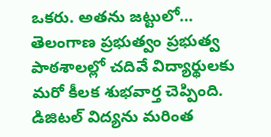ఒకరు. అతను జట్టులో…
తెలంగాణ ప్రభుత్వం ప్రభుత్వ పాఠశాలల్లో చదివే విద్యార్థులకు మరో కీలక శుభవార్త చెప్పింది. డిజిటల్ విద్యను మరింత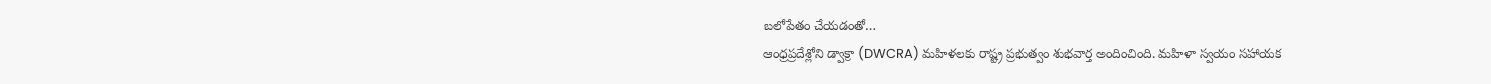బలోపేతం చేయడంతో…
ఆంధ్రప్రదేశ్లోని డ్వాక్రా (DWCRA) మహిళలకు రాష్ట్ర ప్రభుత్వం శుభవార్త అందించింది. మహిళా స్వయం సహాయక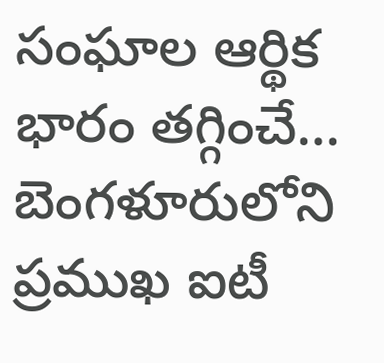సంఘాల ఆర్థిక భారం తగ్గించే…
బెంగళూరులోని ప్రముఖ ఐటీ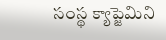సంస్థ క్యాప్జెమిని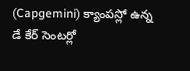(Capgemini) క్యాంపస్లో ఉన్న డే కేర్ సెంటర్లో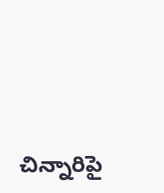చిన్నారిపై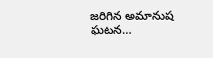జరిగిన అమానుష ఘటన…